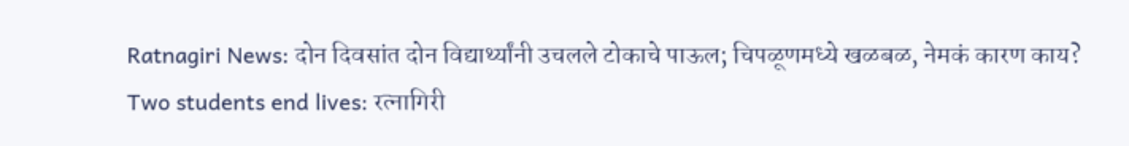Ratnagiri News: दोन दिवसांत दोन विद्यार्थ्यांनी उचलले टोकाचे पाऊल; चिपळूणमध्ये खळबळ, नेमकं कारण काय?
Two students end lives: रत्नागिरी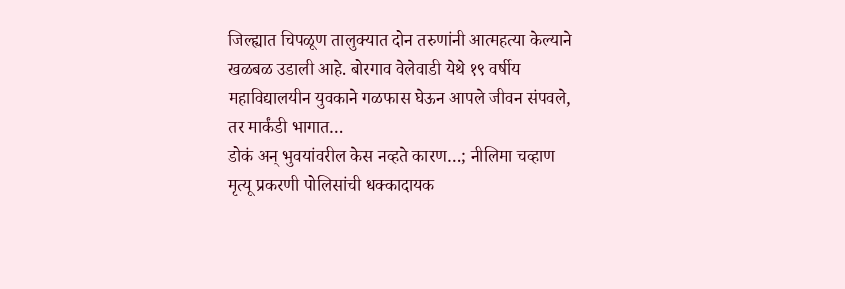जिल्ह्यात चिपळूण तालुक्यात दोन तरुणांनी आत्महत्या केल्याने खळबळ उडाली आहे. बोरगाव वेलेवाडी येथे १९ वर्षीय महाविद्यालयीन युवकाने गळफास घेऊन आपले जीवन संपवले, तर मार्कंडी भागात…
डोकं अन् भुवयांवरील केस नव्हते कारण…; नीलिमा चव्हाण मृत्यू प्रकरणी पोलिसांची धक्कादायक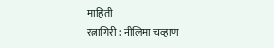माहिती
रत्नागिरी : नीलिमा चव्हाण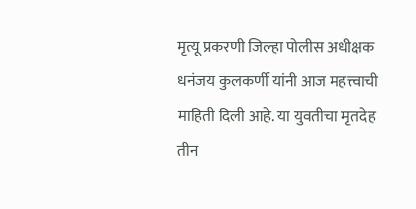मृत्यू प्रकरणी जिल्हा पोलीस अधीक्षक धनंजय कुलकर्णी यांनी आज महत्त्वाची माहिती दिली आहे. या युवतीचा मृतदेह तीन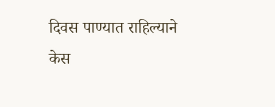दिवस पाण्यात राहिल्याने केस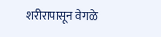शरीरापासून वेगळे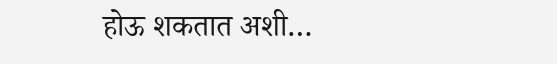होऊ शकतात अशी…